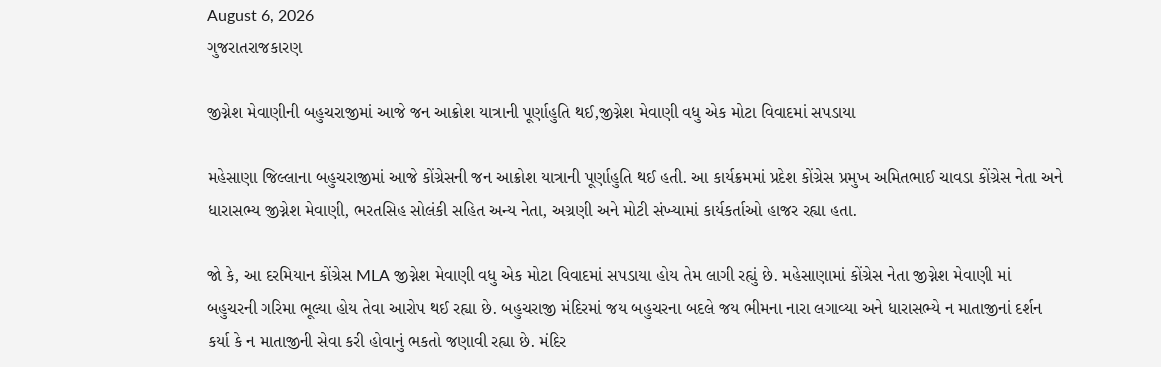August 6, 2026
ગુજરાતરાજકારણ

જીગ્નેશ મેવાણીની બહુચરાજીમાં આજે જન આક્રોશ યાત્રાની પૂર્ણાહુતિ થઈ,જીગ્નેશ મેવાણી વધુ એક મોટા વિવાદમાં સપડાયા

મહેસાણા જિલ્લાના બહુચરાજીમાં આજે કોંગ્રેસની જન આક્રોશ યાત્રાની પૂર્ણાહુતિ થઈ હતી. આ કાર્યક્રમમાં પ્રદેશ કોંગ્રેસ પ્રમુખ અમિતભાઈ ચાવડા કોંગ્રેસ નેતા અને ધારાસભ્ય જીગ્નેશ મેવાણી, ભરતસિહ સોલંકી સહિત અન્ય નેતા, અગ્રણી અને મોટી સંખ્યામાં કાર્યકર્તાઓ હાજર રહ્યા હતા.

જો કે, આ દરમિયાન કોંગ્રેસ MLA જીગ્નેશ મેવાણી વધુ એક મોટા વિવાદમાં સપડાયા હોય તેમ લાગી રહ્યું છે. મહેસાણામાં કોંગ્રેસ નેતા જીગ્નેશ મેવાણી માં બહુચરની ગરિમા ભૂલ્યા હોય તેવા આરોપ થઈ રહ્યા છે. બહુચરાજી મંદિરમાં જય બહુચરના બદલે જય ભીમના નારા લગાવ્યા અને ધારાસભ્યે ન માતાજીનાં દર્શન કર્યા કે ન માતાજીની સેવા કરી હોવાનું ભકતો જણાવી રહ્યા છે. મંદિર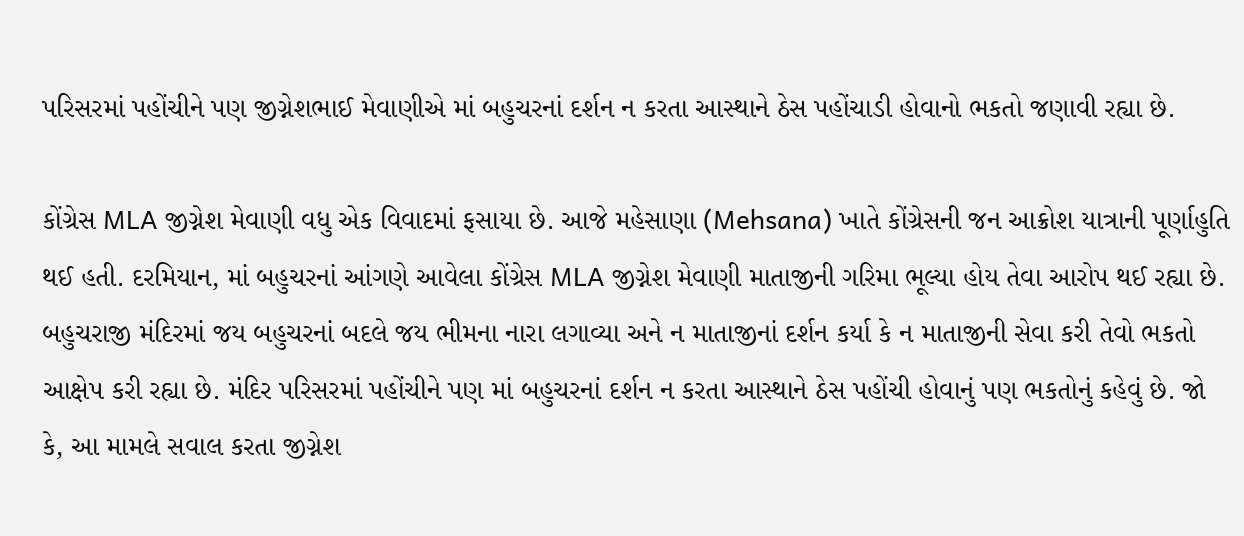પરિસરમાં પહોંચીને પણ જીગ્નેશભાઈ મેવાણીએ માં બહુચરનાં દર્શન ન કરતા આસ્થાને ઠેસ પહોંચાડી હોવાનો ભકતો જણાવી રહ્યા છે.

કોંગ્રેસ MLA જીગ્નેશ મેવાણી વધુ એક વિવાદમાં ફસાયા છે. આજે મહેસાણા (Mehsana) ખાતે કોંગ્રેસની જન આક્રોશ યાત્રાની પૂર્ણાહુતિ થઈ હતી. દરમિયાન, માં બહુચરનાં આંગણે આવેલા કોંગ્રેસ MLA જીગ્નેશ મેવાણી માતાજીની ગરિમા ભૂલ્યા હોય તેવા આરોપ થઈ રહ્યા છે. બહુચરાજી મંદિરમાં જય બહુચરનાં બદલે જય ભીમના નારા લગાવ્યા અને ન માતાજીનાં દર્શન કર્યા કે ન માતાજીની સેવા કરી તેવો ભકતો આક્ષેપ કરી રહ્યા છે. મંદિર પરિસરમાં પહોંચીને પણ માં બહુચરનાં દર્શન ન કરતા આસ્થાને ઠેસ પહોંચી હોવાનું પણ ભકતોનું કહેવું છે. જો કે, આ મામલે સવાલ કરતા જીગ્નેશ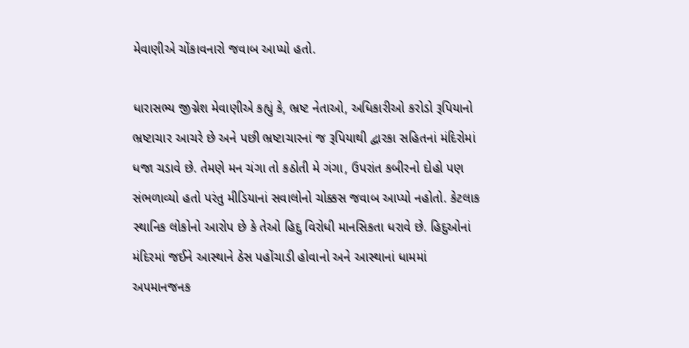મેવાણીએ ચોંકાવનારો જવાબ આપ્યો હતો.

ધારાસભ્ય જીગ્નેશ મેવાણીએ કહ્યું કે, ભ્રષ્ટ નેતાઓ, અધિકારીઓ કરોડો રૂપિયાનો ભ્રષ્ટાચાર આચરે છે અને પછી ભ્રષ્ટાચારનાં જ રૂપિયાથી દ્વારકા સહિતનાં મંદિરોમાં ધજા ચડાવે છે. તેમણે મન ચંગા તો કઠોતી મે ગંગા, ઉપરાંત કબીરનો દોહો પણ સંભળાવ્યો હતો પરંતુ મીડિયાનાં સવાલોનો ચોક્કસ જવાબ આપ્યો નહોતો. કેટલાક સ્થાનિક લોકોનો આરોપ છે કે તેઓ હિદુ વિરોધી માનસિકતા ધરાવે છે. હિદુઓનાં મંદિરમાં જઈને આસ્થાને ઠેસ પહોંચાડી હોવાનો અને આસ્થાનાં ધામમાં અપમાનજનક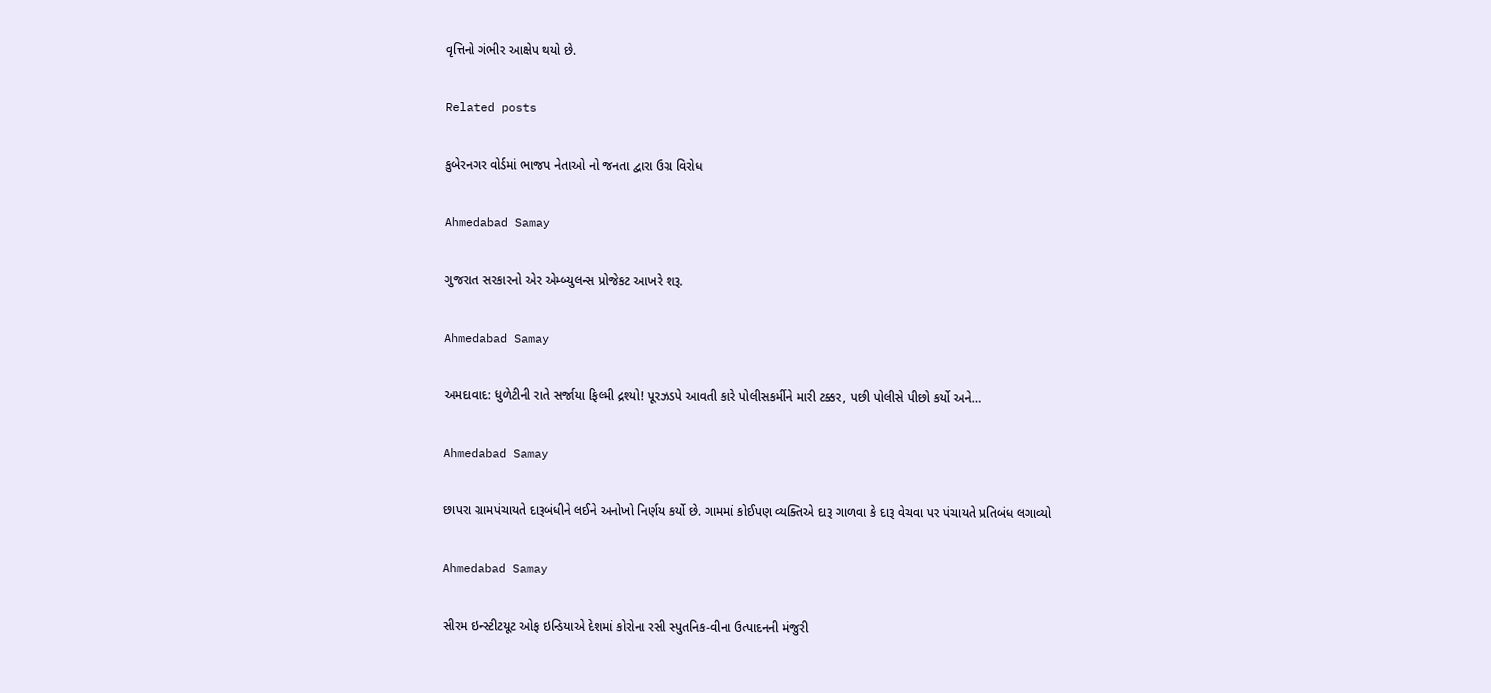વૃત્તિનો ગંભીર આક્ષેપ થયો છે.

Related posts

કુબેરનગર વોર્ડમાં ભાજપ નેતાઓ નો જનતા દ્વારા ઉગ્ર વિરોધ

Ahmedabad Samay

ગુજરાત સરકારનો એર એમ્બ્યુલન્સ પ્રોજેકટ આખરે શરૂ.

Ahmedabad Samay

અમદાવાદ: ધુળેટીની રાતે સર્જાયા ફિલ્મી દ્રશ્યો! પૂરઝડપે આવતી કારે પોલીસકર્મીને મારી ટક્કર, પછી પોલીસે પીછો કર્યો અને…

Ahmedabad Samay

છાપરા ગ્રામપંચાયતે દારૂબંધીને લઈને અનોખો નિર્ણય કર્યો છે. ગામમાં કોઈપણ વ્યક્તિએ દારૂ ગાળવા કે દારૂ વેચવા પર પંચાયતે પ્રતિબંધ લગાવ્યો

Ahmedabad Samay

સીરમ ઇન્સ્ટીટયૂટ ઓફ ઇન્ડિયાએ દેશમાં કોરોના રસી સ્પુતનિક-વીના ઉત્પાદનની મંજુરી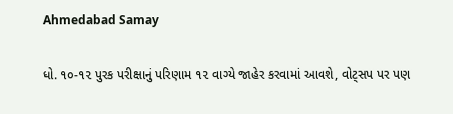Ahmedabad Samay

ધો. ૧૦-૧૨ પુરક પરીક્ષાનું પરિણામ ૧૨ વાગ્યે જાહેર કરવામાં આવશે, વોટ્સપ પર પણ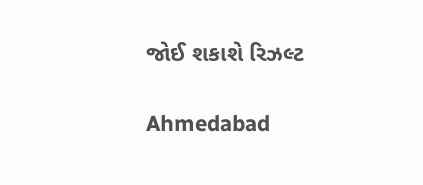જોઈ શકાશે રિઝલ્ટ

Ahmedabad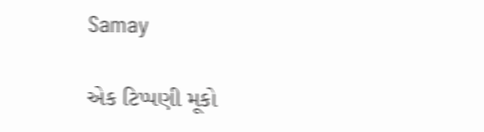Samay

એક ટિપ્પણી મૂકો